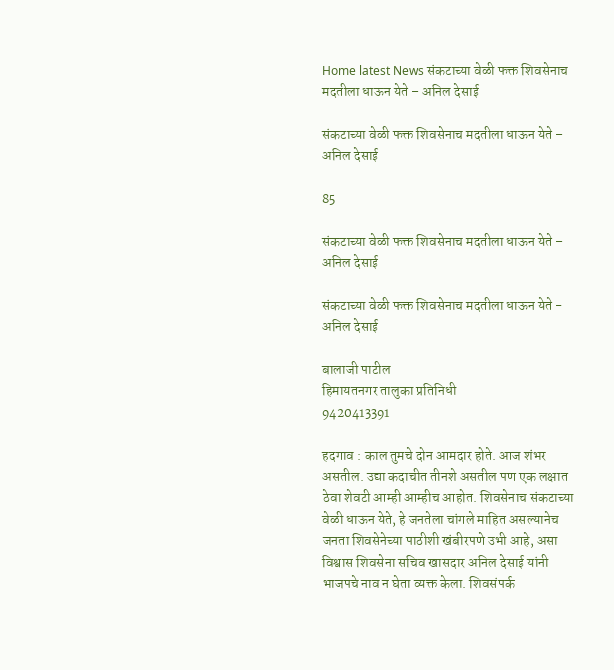Home latest News संकटाच्या वेळी फक्त शिवसेनाच मदतीला धाऊन येते – अनिल देसाई

संकटाच्या वेळी फक्त शिवसेनाच मदतीला धाऊन येते – अनिल देसाई

85

संकटाच्या वेळी फक्त शिवसेनाच मदतीला धाऊन येते – अनिल देसाई

संकटाच्या वेळी फक्त शिवसेनाच मदतीला धाऊन येते - अनिल देसाई

बालाजी पाटील
हिमायतनगर तालुका प्रतिनिधी
9420413391

हदगाव : काल तुमचे दोन आमदार होते. आज शंभर असतील. उद्या कदाचीत तीनशे असतील पण एक लक्षात ठेवा शेवटी आम्ही आम्हीच आहोत. शिवसेनाच संकटाच्या वेळी धाऊन येते, हे जनतेला चांगले माहित असल्यानेच जनता शिवसेनेच्या पाठीशी खंबीरपणे उभी आहे, असा विश्वास शिवसेना सचिव खासदार अनिल देसाई यांनी भाजपचे नाव न घेता व्यक्त केला. शिवसंपर्क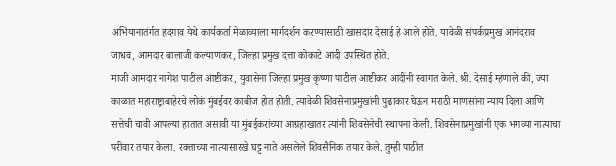अभियानातंर्गत हदगाव येथे कार्यकर्ता मेळाव्याला मार्गदर्शन करण्यासाठी खासदार देसाई हे आले होते. यावेळी संपर्कप्रमुख आनंदराव जाधव, आमदार बालाजी कल्याणकर, जिल्हा प्रमुख दत्ता कोकाटे आदी उपस्थित होते.
माजी आमदार नागेश पाटील आष्टीकर, युवासेना जिल्हा प्रमुख कृष्णा पाटील आष्टीकर आदींनी स्वागत केले. श्री. देसाई म्हणाले की, ज्या काळात महाराष्ट्राबाहेरचे लोकं मुंबईवर काबीज होत होती. त्यावेळी शिवसेनाप्रमुखांनी पुढाकार घेऊन मराठी माणसांना न्याय दिला आणि सत्तेची चावी आपल्या हातात असावी या मुंबईकरांच्या आग्रहाखातर त्यांनी शिवसेनेची स्थापना केली. शिवसेनाप्रमुखांनी एक भगव्या नात्याचा परीवार तयार केला. रक्ताच्या नात्यासारखे घट्ट नाते असलेले शिवसैनिक तयार केले. तुम्ही पाठीत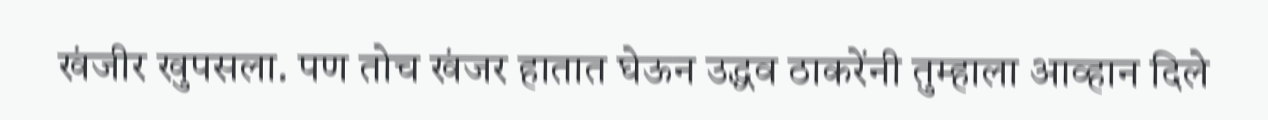खंजीर खुपसला. पण तोच खंजर हातात घेऊन उद्धव ठाकरेंनी तुम्हाला आव्हान दिले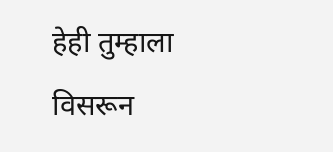हेही तुम्हाला विसरून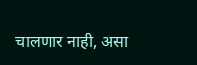चालणार नाही, असा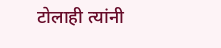टोलाही त्यांनी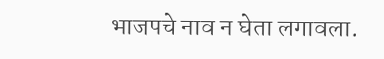भाजपचे नाव न घेता लगावला.